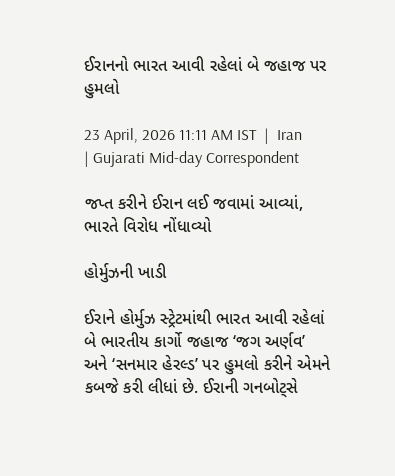ઈરાનનો ભારત આવી રહેલાં બે જહાજ પર હુમલો

23 April, 2026 11:11 AM IST  |  Iran | Gujarati Mid-day Correspondent

જપ્ત કરીને ઈરાન લઈ જવામાં આવ્યાં, ભારતે વિરોધ નોંધાવ્યો

હોર્મુઝની ખાડી

ઈરાને હોર્મુઝ સ્ટ્રેટમાંથી ભારત આવી રહેલાં બે ભારતીય કાર્ગો જહાજ ‘જગ અર્ણવ’ અને ‘સનમાર હેરલ્ડ’ પર હુમલો કરીને એમને કબજે કરી લીધાં છે. ઈરાની ગનબોટ્સે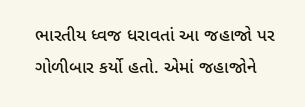ભારતીય ધ્વજ ધરાવતાં આ જહાજો પર ગોળીબાર કર્યો હતો. એમાં જહાજોને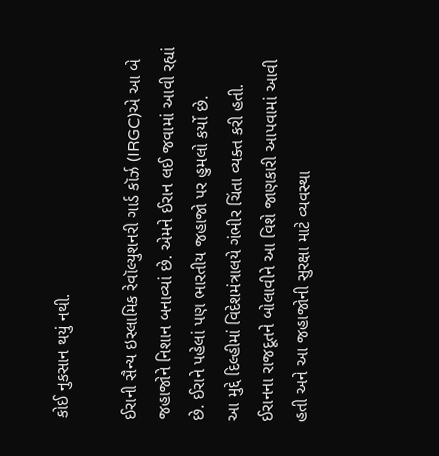કોઈ નુકસાન થયું નથી.

ઈરાની સૈન્ય ઇસ્લામિક રેવૉલ્યુશનરી ગાર્ડ કૉર્ઝ (IRGC)એ આ બે જહાજોને નિશાન બનાવ્યાં છે. એમને ઈરાન લઈ જવામાં આવી રહ્યાં છે. ઈરાને પહેલાં પણ ભારતીય જહાજો પર હુમલો કર્યો છે.
આ મુદ્દે દિલ્હીમાં વિદેશમંત્રાલયે ગંભીર ચિંતા વ્યક્ત કરી હતી. ઈરાનના રાજદૂતને બોલાવીને આ વિશે જાણકારી આપવામાં આવી હતી અને આ જહાજોની સુરક્ષા માટે વ્યવસ્થા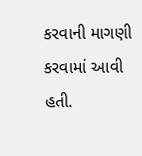કરવાની માગણી કરવામાં આવી હતી.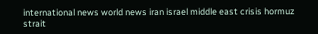international news world news iran israel middle east crisis hormuz strait